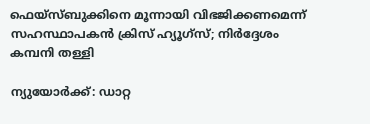ഫെയ്‌സ്ബുക്കിനെ മൂന്നായി വിഭജിക്കണമെന്ന് സഹസ്ഥാപകന്‍ ക്രിസ് ഹ്യൂഗ്‌സ്; നിര്‍ദ്ദേശം കമ്പനി തള്ളി

ന്യുയോര്‍ക്ക്: ഡാറ്റ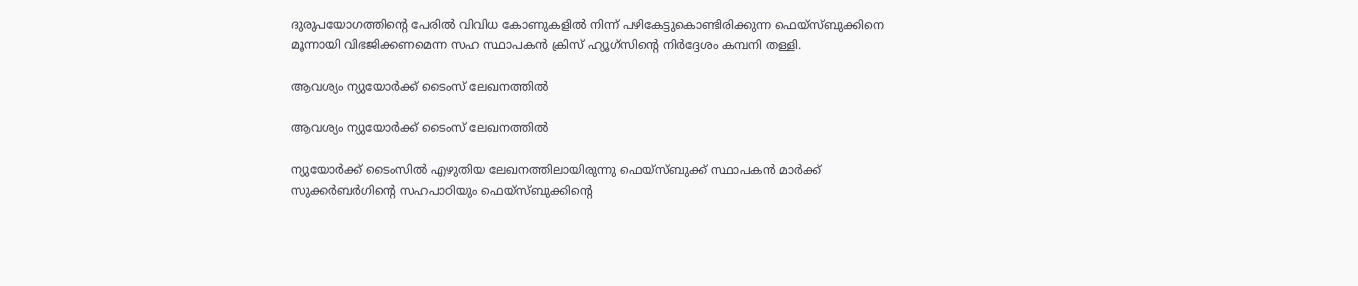ദുരുപയോഗത്തിന്റെ പേരില്‍ വിവിധ കോണുകളില്‍ നിന്ന് പഴികേട്ടുകൊണ്ടിരിക്കുന്ന ഫെയ്‌സ്ബുക്കിനെ മൂന്നായി വിഭജിക്കണമെന്ന സഹ സ്ഥാപകന്‍ ക്രിസ് ഹ്യൂഗ്‌സിന്റെ നിര്‍ദ്ദേശം കമ്പനി തള്ളി.

ആവശ്യം ന്യുയോര്‍ക്ക് ടൈംസ് ലേഖനത്തില്‍

ആവശ്യം ന്യുയോര്‍ക്ക് ടൈംസ് ലേഖനത്തില്‍

ന്യുയോര്‍ക്ക് ടൈംസില്‍ എഴുതിയ ലേഖനത്തിലായിരുന്നു ഫെയ്‌സ്ബുക്ക് സ്ഥാപകന്‍ മാര്‍ക്ക് സുക്കര്‍ബര്‍ഗിന്റെ സഹപാഠിയും ഫെയ്‌സ്ബുക്കിന്റെ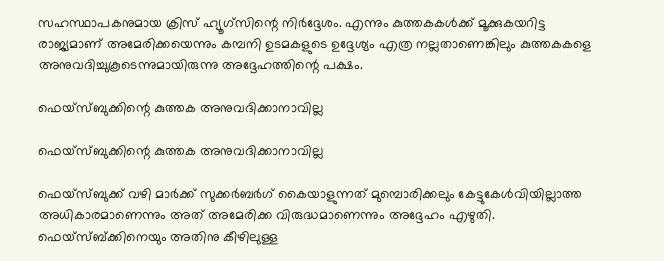സഹസ്ഥാപകനുമായ ക്രിസ് ഹ്യൂഗ്‌സിന്റെ നിര്‍ദ്ദേശം. എന്നും കുത്തകകള്‍ക്ക് മൂക്കുകയറിട്ട രാജ്യമാണ് അമേരിക്കയെന്നും കമ്പനി ഉടമകളുടെ ഉദ്ദേശ്യം എത്ര നല്ലതാണെങ്കിലും കുത്തകകളെ അനുവദിച്ചുകൂടെന്നുമായിരുന്നു അദ്ദേഹത്തിന്റെ പക്ഷം.

ഫെയ്‌സ്ബുക്കിന്റെ കുത്തക അനുവദിക്കാനാവില്ല

ഫെയ്‌സ്ബുക്കിന്റെ കുത്തക അനുവദിക്കാനാവില്ല

ഫെയ്‌സ്ബുക്ക് വഴി മാര്‍ക്ക് സുക്കര്‍ബര്‍ഗ് കൈയാളുന്നത് മുമ്പൊരിക്കലും കേട്ടുകേള്‍വിയില്ലാത്ത അധികാരമാണെന്നും അത് അമേരിക്ക വിരുദ്ധമാണെന്നും അദ്ദേഹം എഴുതി. ഫെയ്‌സ്ബ്ക്കിനെയും അതിനു കീഴിലുള്ള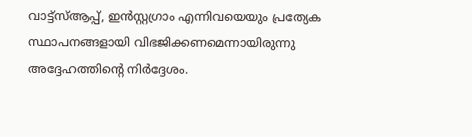വാട്ട്‌സ്ആപ്പ്, ഇന്‍സ്റ്റഗ്രാം എന്നിവയെയും പ്രത്യേക സ്ഥാപനങ്ങളായി വിഭജിക്കണമെന്നായിരുന്നു അദ്ദേഹത്തിന്റെ നിര്‍ദ്ദേശം.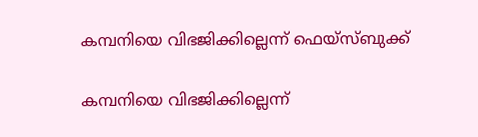കമ്പനിയെ വിഭജിക്കില്ലെന്ന് ഫെയ്‌സ്ബുക്ക്

കമ്പനിയെ വിഭജിക്കില്ലെന്ന്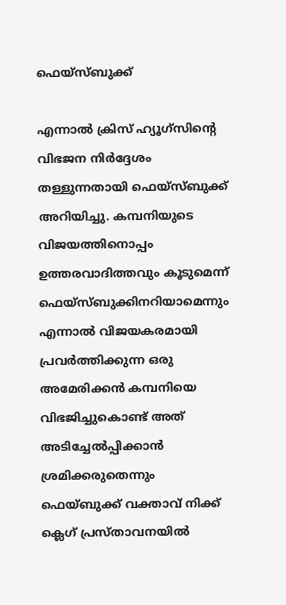ഫെയ്‌സ്ബുക്ക്

എന്നാല്‍ ക്രിസ് ഹ്യൂഗ്‌സിന്റെ വിഭജന നിര്‍ദ്ദേശം തള്ളുന്നതായി ഫെയ്‌സ്ബുക്ക് അറിയിച്ചു. കമ്പനിയുടെ വിജയത്തിനൊപ്പം ഉത്തരവാദിത്തവും കൂടുമെന്ന് ഫെയ്‌സ്ബുക്കിനറിയാമെന്നും എന്നാല്‍ വിജയകരമായി പ്രവര്‍ത്തിക്കുന്ന ഒരു അമേരിക്കന്‍ കമ്പനിയെ വിഭജിച്ചുകൊണ്ട് അത് അടിച്ചേല്‍പ്പിക്കാന്‍ ശ്രമിക്കരുതെന്നും ഫെയ്ബുക്ക് വക്താവ് നിക്ക് ക്ലെഗ് പ്രസ്താവനയില്‍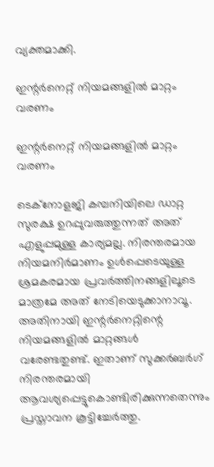വ്യക്തമാക്കി.

ഇന്റര്‍നെറ്റ് നിയമങ്ങളില്‍ മാറ്റം വരണം

ഇന്റര്‍നെറ്റ് നിയമങ്ങളില്‍ മാറ്റം വരണം

ടെക്‌നോളജി കമ്പനിയിലെ ഡാറ്റ സുരക്ഷ ഉറപ്പുവരുത്തുന്നത് അത് എളുപ്പമുള്ള കാര്യമല്ല. നിരന്തരമായ നിയമനിര്‍മാണം ഉള്‍പ്പെടെയുള്ള ശ്രമകരമായ പ്രവര്‍ത്തിനങ്ങളിലൂടെ മാത്രമേ അത് നേടിയെടുക്കാനാവൂ. അതിനായി ഇന്റര്‍നെറ്റിന്റെ നിയമങ്ങളില്‍ മാറ്റങ്ങള്‍ വരേണ്ടതുണ്ട്. ഇതാണ് സുക്കര്‍ബര്‍ഗ് നിരന്തരമായി ആവശ്യപ്പെട്ടുകൊണ്ടിരിക്കുന്നതെന്നും പ്രസ്താവന കൂട്ടിച്ചേര്‍ത്തു.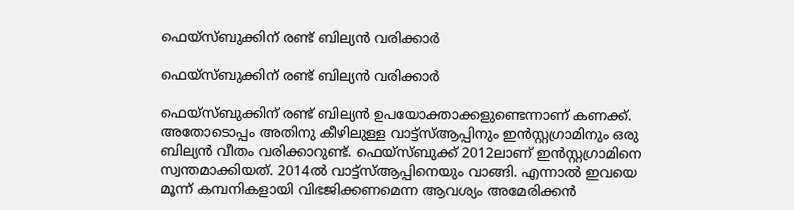ഫെയ്‌സ്ബുക്കിന് രണ്ട് ബില്യന്‍ വരിക്കാര്‍

ഫെയ്‌സ്ബുക്കിന് രണ്ട് ബില്യന്‍ വരിക്കാര്‍

ഫെയ്‌സ്ബുക്കിന് രണ്ട് ബില്യന്‍ ഉപയോക്താക്കളുണ്ടെന്നാണ് കണക്ക്. അതോടൊപ്പം അതിനു കീഴിലുള്ള വാട്ട്‌സ്ആപ്പിനും ഇന്‍സ്റ്റഗ്രാമിനും ഒരു ബില്യന്‍ വീതം വരിക്കാറുണ്ട്. ഫെയ്‌സ്ബുക്ക് 2012ലാണ് ഇന്‍സ്റ്റഗ്രാമിനെ സ്വന്തമാക്കിയത്. 2014ല്‍ വാട്ട്‌സ്ആപ്പിനെയും വാങ്ങി. എന്നാല്‍ ഇവയെ മൂന്ന് കമ്പനികളായി വിഭജിക്കണമെന്ന ആവശ്യം അമേരിക്കന്‍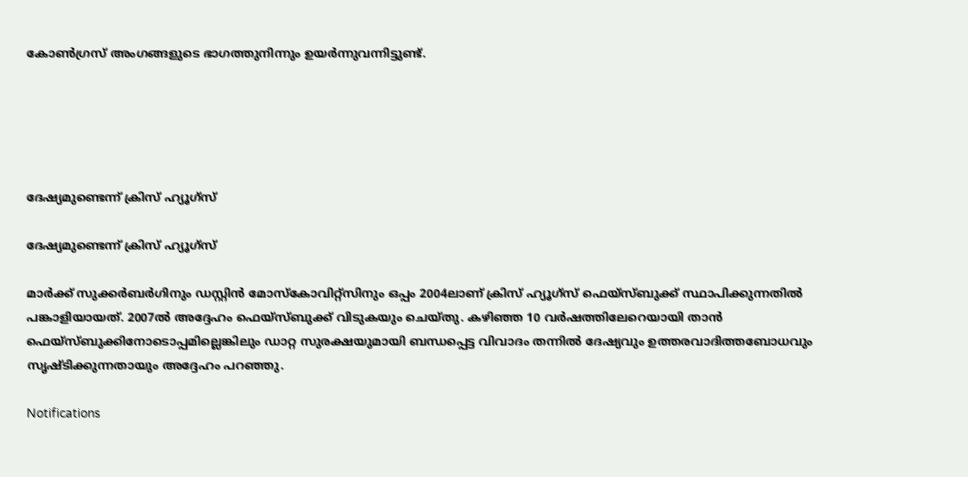കോണ്‍ഗ്രസ് അംഗങ്ങളുടെ ഭാഗത്തുനിന്നും ഉയര്‍ന്നുവന്നിട്ടുണ്ട്.





ദേഷ്യമുണ്ടെന്ന് ക്രിസ് ഹ്യൂഗ്‌സ്

ദേഷ്യമുണ്ടെന്ന് ക്രിസ് ഹ്യൂഗ്‌സ്

മാര്‍ക്ക് സുക്കര്‍ബര്‍ഗിനും ഡസ്റ്റിന്‍ മോസ്‌കോവിറ്റ്‌സിനും ഒപ്പം 2004ലാണ് ക്രിസ് ഹ്യൂഗ്‌സ് ഫെയ്‌സ്ബുക്ക് സ്ഥാപിക്കുന്നതില്‍ പങ്കാളിയായത്. 2007ല്‍ അദ്ദേഹം ഫെയ്‌സ്ബുക്ക് വിടുകയും ചെയ്തു. കഴിഞ്ഞ 10 വര്‍ഷത്തിലേറെയായി താന്‍ ഫെയ്‌സ്ബുക്കിനോടൊപ്പമില്ലെങ്കിലും ഡാറ്റ സുരക്ഷയുമായി ബന്ധപ്പെട്ട വിവാദം തന്നില്‍ ദേഷ്യവും ഉത്തരവാദിത്തബോധവും സൃഷ്ടിക്കുന്നതായും അദ്ദേഹം പറഞ്ഞു.

Notifications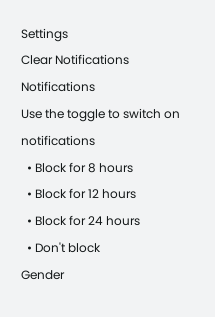Settings
Clear Notifications
Notifications
Use the toggle to switch on notifications
  • Block for 8 hours
  • Block for 12 hours
  • Block for 24 hours
  • Don't block
Gender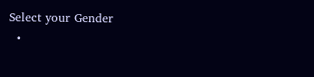Select your Gender
  •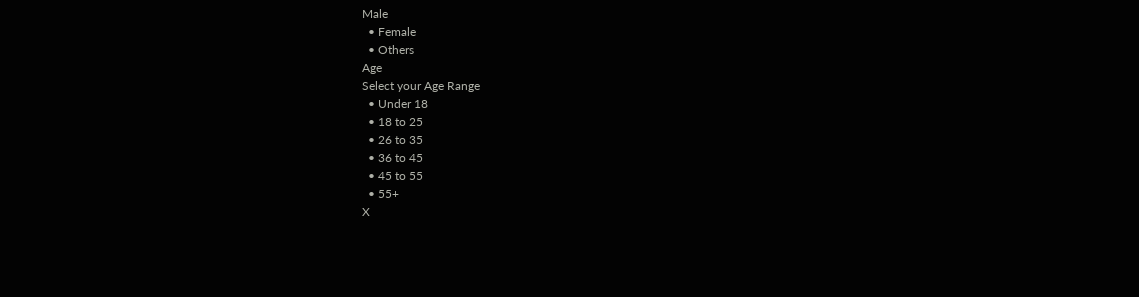Male
  • Female
  • Others
Age
Select your Age Range
  • Under 18
  • 18 to 25
  • 26 to 35
  • 36 to 45
  • 45 to 55
  • 55+
X